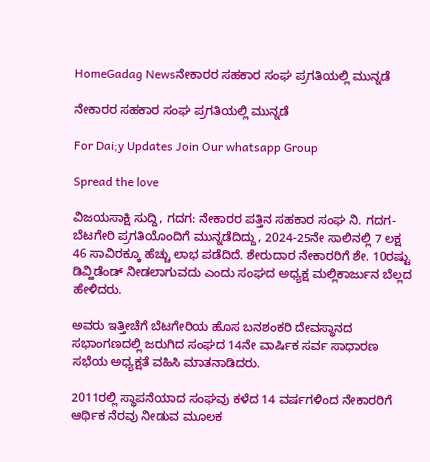HomeGadag Newsನೇಕಾರರ ಸಹಕಾರ ಸಂಘ ಪ್ರಗತಿಯಲ್ಲಿ ಮುನ್ನಡೆ

ನೇಕಾರರ ಸಹಕಾರ ಸಂಘ ಪ್ರಗತಿಯಲ್ಲಿ ಮುನ್ನಡೆ

For Dai;y Updates Join Our whatsapp Group

Spread the love

ವಿಜಯಸಾಕ್ಷಿ ಸುದ್ದಿ, ಗದಗ: ನೇಕಾರರ ಪತ್ತಿನ ಸಹಕಾರ ಸಂಘ ನಿ. ಗದಗ-ಬೆಟಗೇರಿ ಪ್ರಗತಿಯೊಂದಿಗೆ ಮುನ್ನಡೆದಿದ್ದು, 2024-25ನೇ ಸಾಲಿನಲ್ಲಿ 7 ಲಕ್ಷ 46 ಸಾವಿರಕ್ಕೂ ಹೆಚ್ಚು ಲಾಭ ಪಡೆದಿದೆ. ಶೇರುದಾರ ನೇಕಾರರಿಗೆ ಶೇ. 10ರಷ್ಟು ಡಿವ್ಹಿಡೆಂಡ್ ನೀಡಲಾಗುವದು ಎಂದು ಸಂಘದ ಅಧ್ಯಕ್ಷ ಮಲ್ಲಿಕಾರ್ಜುನ ಬೆಲ್ಲದ ಹೇಳಿದರು.

ಅವರು ಇತ್ತೀಚೆಗೆ ಬೆಟಗೇರಿಯ ಹೊಸ ಬನಶಂಕರಿ ದೇವಸ್ಥಾನದ ಸಭಾಂಗಣದಲ್ಲಿ ಜರುಗಿದ ಸಂಘದ 14ನೇ ವಾರ್ಷಿಕ ಸರ್ವ ಸಾಧಾರಣ ಸಭೆಯ ಅಧ್ಯಕ್ಷತೆ ವಹಿಸಿ ಮಾತನಾಡಿದರು.

2011ರಲ್ಲಿ ಸ್ಥಾಪನೆಯಾದ ಸಂಘವು ಕಳೆದ 14 ವರ್ಷಗಳಿಂದ ನೇಕಾರರಿಗೆ ಆರ್ಥಿಕ ನೆರವು ನೀಡುವ ಮೂಲಕ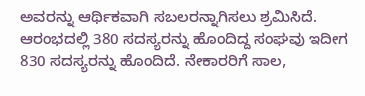ಅವರನ್ನು ಆರ್ಥಿಕವಾಗಿ ಸಬಲರನ್ನಾಗಿಸಲು ಶ್ರಮಿಸಿದೆ. ಆರಂಭದಲ್ಲಿ 380 ಸದಸ್ಯರನ್ನು ಹೊಂದಿದ್ದ ಸಂಘವು ಇದೀಗ 830 ಸದಸ್ಯರನ್ನು ಹೊಂದಿದೆ. ನೇಕಾರರಿಗೆ ಸಾಲ,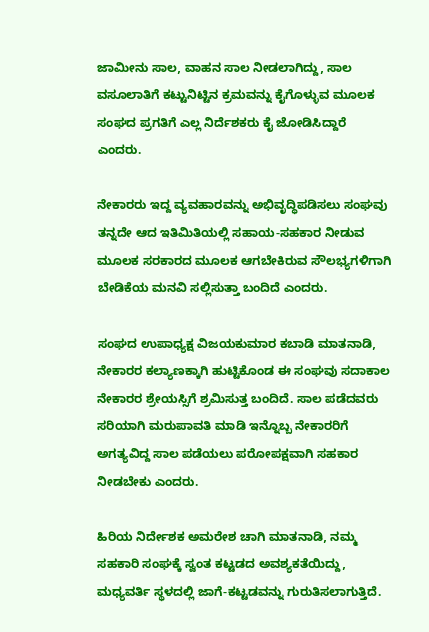ಜಾಮೀನು ಸಾಲ, ವಾಹನ ಸಾಲ ನೀಡಲಾಗಿದ್ದು, ಸಾಲ ವಸೂಲಾತಿಗೆ ಕಟ್ಟುನಿಟ್ಟಿನ ಕ್ರಮವನ್ನು ಕೈಗೊಳ್ಳುವ ಮೂಲಕ ಸಂಘದ ಪ್ರಗತಿಗೆ ಎಲ್ಲ ನಿರ್ದೆಶಕರು ಕೈ ಜೋಡಿಸಿದ್ದಾರೆ ಎಂದರು.

ನೇಕಾರರು ಇದ್ದ ವ್ಯವಹಾರವನ್ನು ಅಭಿವೃದ್ಧಿಪಡಿಸಲು ಸಂಘವು ತನ್ನದೇ ಆದ ಇತಿಮಿತಿಯಲ್ಲಿ ಸಹಾಯ-ಸಹಕಾರ ನೀಡುವ ಮೂಲಕ ಸರಕಾರದ ಮೂಲಕ ಆಗಬೇಕಿರುವ ಸೌಲಭ್ಯಗಳಿಗಾಗಿ ಬೇಡಿಕೆಯ ಮನವಿ ಸಲ್ಲಿಸುತ್ತಾ ಬಂದಿದೆ ಎಂದರು.

ಸಂಘದ ಉಪಾಧ್ಯಕ್ಷ ವಿಜಯಕುಮಾರ ಕಬಾಡಿ ಮಾತನಾಡಿ, ನೇಕಾರರ ಕಲ್ಯಾಣಕ್ಕಾಗಿ ಹುಟ್ಟಿಕೊಂಡ ಈ ಸಂಘವು ಸದಾಕಾಲ ನೇಕಾರರ ಶ್ರೇಯಸ್ಸಿಗೆ ಶ್ರಮಿಸುತ್ತ ಬಂದಿದೆ. ಸಾಲ ಪಡೆದವರು ಸರಿಯಾಗಿ ಮರುಪಾವತಿ ಮಾಡಿ ಇನ್ನೊಬ್ಬ ನೇಕಾರರಿಗೆ ಅಗತ್ಯವಿದ್ದ ಸಾಲ ಪಡೆಯಲು ಪರೋಪಕ್ಷವಾಗಿ ಸಹಕಾರ ನೀಡಬೇಕು ಎಂದರು.

ಹಿರಿಯ ನಿರ್ದೇಶಕ ಅಮರೇಶ ಚಾಗಿ ಮಾತನಾಡಿ, ನಮ್ಮ ಸಹಕಾರಿ ಸಂಘಕ್ಕೆ ಸ್ವಂತ ಕಟ್ಟಡದ ಅವಶ್ಯಕತೆಯಿದ್ದು, ಮಧ್ಯವರ್ತಿ ಸ್ಥಳದಲ್ಲಿ ಜಾಗೆ-ಕಟ್ಟಡವನ್ನು ಗುರುತಿಸಲಾಗುತ್ತಿದೆ.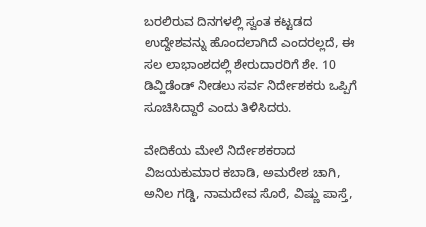ಬರಲಿರುವ ದಿನಗಳಲ್ಲಿ ಸ್ವಂತ ಕಟ್ಟಡದ ಉದ್ದೇಶವನ್ನು ಹೊಂದಲಾಗಿದೆ ಎಂದರಲ್ಲದೆ, ಈ ಸಲ ಲಾಭಾಂಶದಲ್ಲಿ ಶೇರುದಾರರಿಗೆ ಶೇ. 10 ಡಿವ್ಹಿಡೆಂಡ್ ನೀಡಲು ಸರ್ವ ನಿರ್ದೇಶಕರು ಒಪ್ಪಿಗೆ ಸೂಚಿಸಿದ್ದಾರೆ ಎಂದು ತಿಳಿಸಿದರು.

ವೇದಿಕೆಯ ಮೇಲೆ ನಿರ್ದೇಶಕರಾದ ವಿಜಯಕುಮಾರ ಕಬಾಡಿ, ಅಮರೇಶ ಚಾಗಿ, ಅನಿಲ ಗಡ್ಡಿ, ನಾಮದೇವ ಸೊರೆ, ವಿಷ್ಣು ಪಾಸ್ತೆ,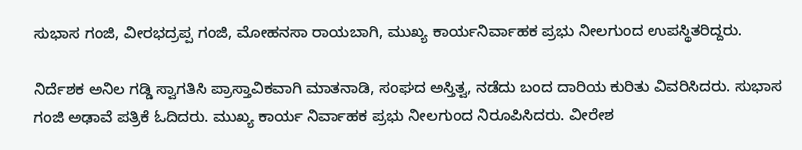ಸುಭಾಸ ಗಂಜಿ, ವೀರಭದ್ರಪ್ಪ ಗಂಜಿ, ಮೋಹನಸಾ ರಾಯಬಾಗಿ, ಮುಖ್ಯ ಕಾರ್ಯನಿರ್ವಾಹಕ ಪ್ರಭು ನೀಲಗುಂದ ಉಪಸ್ಥಿತರಿದ್ದರು.

ನಿರ್ದೆಶಕ ಅನಿಲ ಗಡ್ಡಿ ಸ್ವಾಗತಿಸಿ ಪ್ರಾಸ್ತಾವಿಕವಾಗಿ ಮಾತನಾಡಿ, ಸಂಘದ ಅಸ್ತಿತ್ವ, ನಡೆದು ಬಂದ ದಾರಿಯ ಕುರಿತು ವಿವರಿಸಿದರು. ಸುಭಾಸ ಗಂಜಿ ಅಢಾವೆ ಪತ್ರಿಕೆ ಓದಿದರು. ಮುಖ್ಯ ಕಾರ್ಯ ನಿರ್ವಾಹಕ ಪ್ರಭು ನೀಲಗುಂದ ನಿರೂಪಿಸಿದರು. ವೀರೇಶ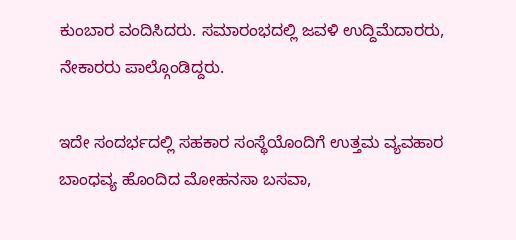ಕುಂಬಾರ ವಂದಿಸಿದರು. ಸಮಾರಂಭದಲ್ಲಿ ಜವಳಿ ಉದ್ದಿಮೆದಾರರು, ನೇಕಾರರು ಪಾಲ್ಗೊಂಡಿದ್ದರು.

ಇದೇ ಸಂದರ್ಭದಲ್ಲಿ ಸಹಕಾರ ಸಂಸ್ಥೆಯೊಂದಿಗೆ ಉತ್ತಮ ವ್ಯವಹಾರ ಬಾಂಧವ್ಯ ಹೊಂದಿದ ಮೋಹನಸಾ ಬಸವಾ,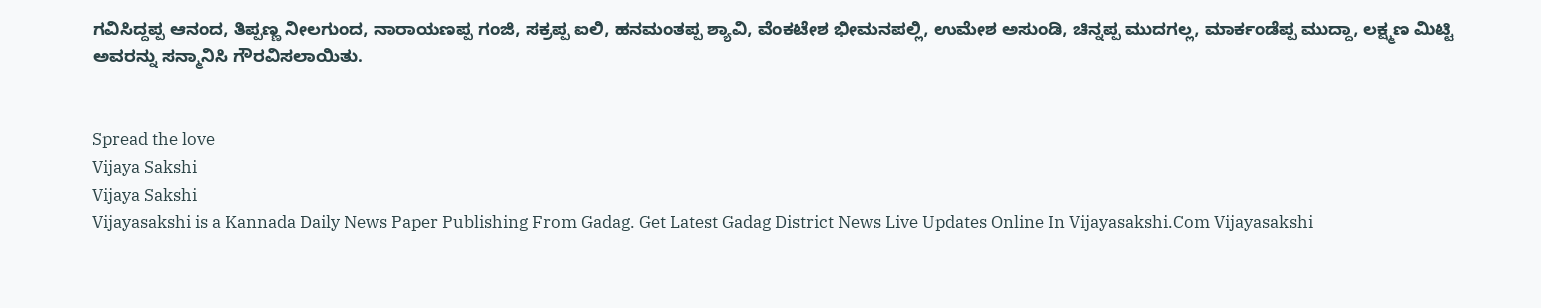ಗವಿಸಿದ್ದಪ್ಪ ಆನಂದ, ತಿಪ್ಪಣ್ಣ ನೀಲಗುಂದ, ನಾರಾಯಣಪ್ಪ ಗಂಜಿ, ಸಕ್ರಪ್ಪ ಐಲಿ, ಹನಮಂತಪ್ಪ ಶ್ಯಾವಿ, ವೆಂಕಟೇಶ ಭೀಮನಪಲ್ಲಿ, ಉಮೇಶ ಅಸುಂಡಿ, ಚಿನ್ನಪ್ಪ ಮುದಗಲ್ಲ, ಮಾರ್ಕಂಡೆಪ್ಪ ಮುದ್ದಾ, ಲಕ್ಷ್ಮಣ ಮಿಟ್ಟಿ ಅವರನ್ನು ಸನ್ಮಾನಿಸಿ ಗೌರವಿಸಲಾಯಿತು.


Spread the love
Vijaya Sakshi
Vijaya Sakshi
Vijayasakshi is a Kannada Daily News Paper Publishing From Gadag. Get Latest Gadag District News Live Updates Online In Vijayasakshi.Com Vijayasakshi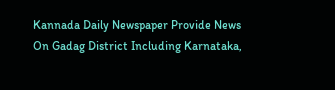Kannada Daily Newspaper Provide News On Gadag District Including Karnataka,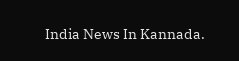India News In Kannada.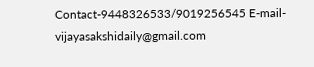Contact-9448326533/9019256545 E-mail-vijayasakshidaily@gmail.com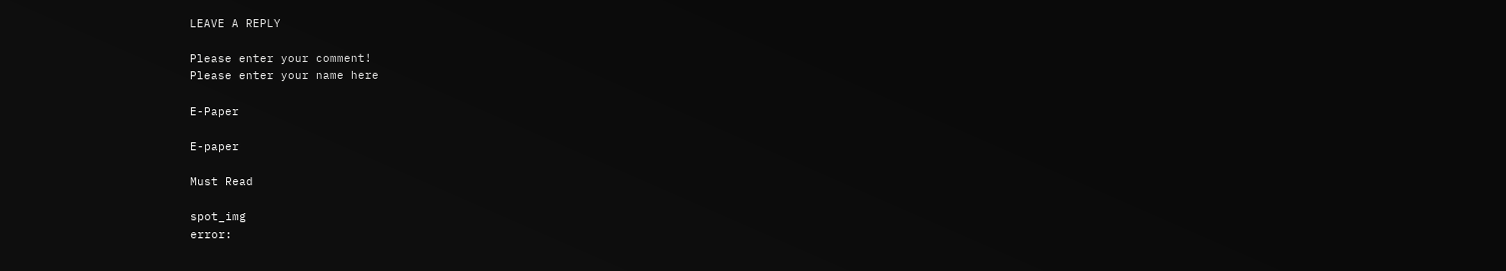LEAVE A REPLY

Please enter your comment!
Please enter your name here

E-Paper

E-paper

Must Read

spot_img
error: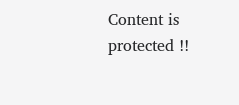Content is protected !!